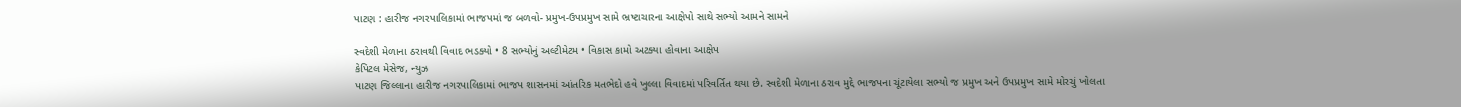પાટણ : હારીજ નગરપાલિકામાં ભાજપમાં જ બળવો- પ્રમુખ-ઉપપ્રમુખ સામે ભ્રષ્ટાચારના આક્ષેપો સાથે સભ્યો આમને સામને

સ્વદેશી મેળાના ઠરાવથી વિવાદ ભડક્યો • 8 સભ્યોનું અલ્ટીમેટમ • વિકાસ કામો અટક્યા હોવાના આક્ષેપ
કેપિટલ મેસેજ, ન્યુઝ
પાટણ જિલ્લાના હારીજ નગરપાલિકામાં ભાજપ શાસનમાં આંતરિક મતભેદો હવે ખુલ્લા વિવાદમાં પરિવર્તિત થયા છે. સ્વદેશી મેળાના ઠરાવ મુદ્દે ભાજપના ચૂંટાયેલા સભ્યો જ પ્રમુખ અને ઉપપ્રમુખ સામે મોરચું ખોલતા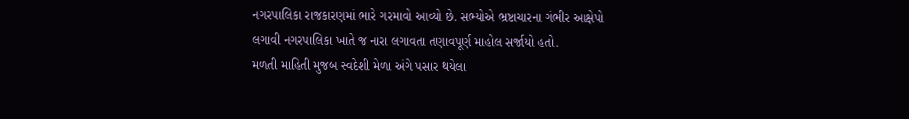નગરપાલિકા રાજકારણમાં ભારે ગરમાવો આવ્યો છે. સભ્યોએ ભ્રષ્ટાચારના ગંભીર આક્ષેપો લગાવી નગરપાલિકા ખાતે જ નારા લગાવતા તણાવપૂર્ણ માહોલ સર્જાયો હતો.
મળતી માહિતી મુજબ સ્વદેશી મેળા અંગે પસાર થયેલા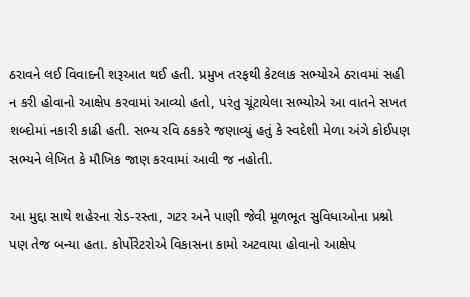ઠરાવને લઈ વિવાદની શરૂઆત થઈ હતી. પ્રમુખ તરફથી કેટલાક સભ્યોએ ઠરાવમાં સહી ન કરી હોવાનો આક્ષેપ કરવામાં આવ્યો હતો, પરંતુ ચૂંટાયેલા સભ્યોએ આ વાતને સખત શબ્દોમાં નકારી કાઢી હતી. સભ્ય રવિ ઠકકરે જણાવ્યું હતું કે સ્વદેશી મેળા અંગે કોઈપણ સભ્યને લેખિત કે મૌખિક જાણ કરવામાં આવી જ નહોતી.

આ મુદ્દા સાથે શહેરના રોડ-રસ્તા, ગટર અને પાણી જેવી મૂળભૂત સુવિધાઓના પ્રશ્નો પણ તેજ બન્યા હતા. કોર્પોરેટરોએ વિકાસના કામો અટવાયા હોવાનો આક્ષેપ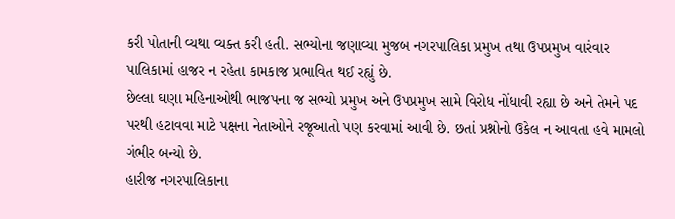કરી પોતાની વ્યથા વ્યક્ત કરી હતી. સભ્યોના જણાવ્યા મુજબ નગરપાલિકા પ્રમુખ તથા ઉપપ્રમુખ વારંવાર પાલિકામાં હાજર ન રહેતા કામકાજ પ્રભાવિત થઈ રહ્યું છે.
છેલ્લા ઘણા મહિનાઓથી ભાજપના જ સભ્યો પ્રમુખ અને ઉપપ્રમુખ સામે વિરોધ નોંધાવી રહ્યા છે અને તેમને પદ પરથી હટાવવા માટે પક્ષના નેતાઓને રજૂઆતો પણ કરવામાં આવી છે. છતાં પ્રશ્નોનો ઉકેલ ન આવતા હવે મામલો ગંભીર બન્યો છે.
હારીજ નગરપાલિકાના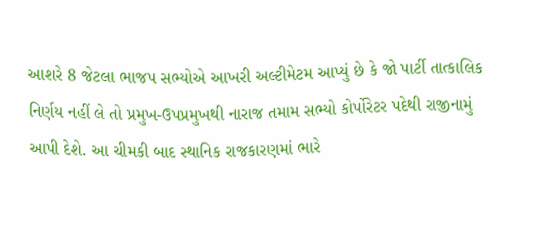આશરે 8 જેટલા ભાજપ સભ્યોએ આખરી અલ્ટીમેટમ આપ્યું છે કે જો પાર્ટી તાત્કાલિક નિર્ણય નહીં લે તો પ્રમુખ-ઉપપ્રમુખથી નારાજ તમામ સભ્યો કોર્પોરેટર પદેથી રાજીનામું આપી દેશે. આ ચીમકી બાદ સ્થાનિક રાજકારણમાં ભારે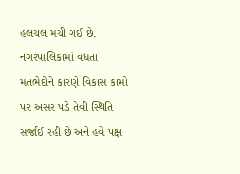હલચલ મચી ગઈ છે.
નગરપાલિકામાં વધતા મતભેદોને કારણે વિકાસ કામો પર અસર પડે તેવી સ્થિતિ સર્જાઈ રહી છે અને હવે પક્ષ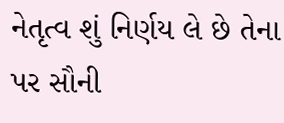નેતૃત્વ શું નિર્ણય લે છે તેના પર સૌની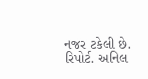નજર ટકેલી છે.
રિપોર્ટ. અનિલ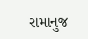રામાનુજ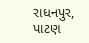રાધનપુર, પાટણ